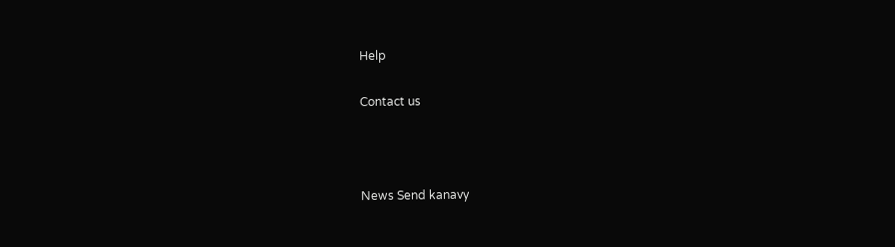Help

Contact us



News Send kanavy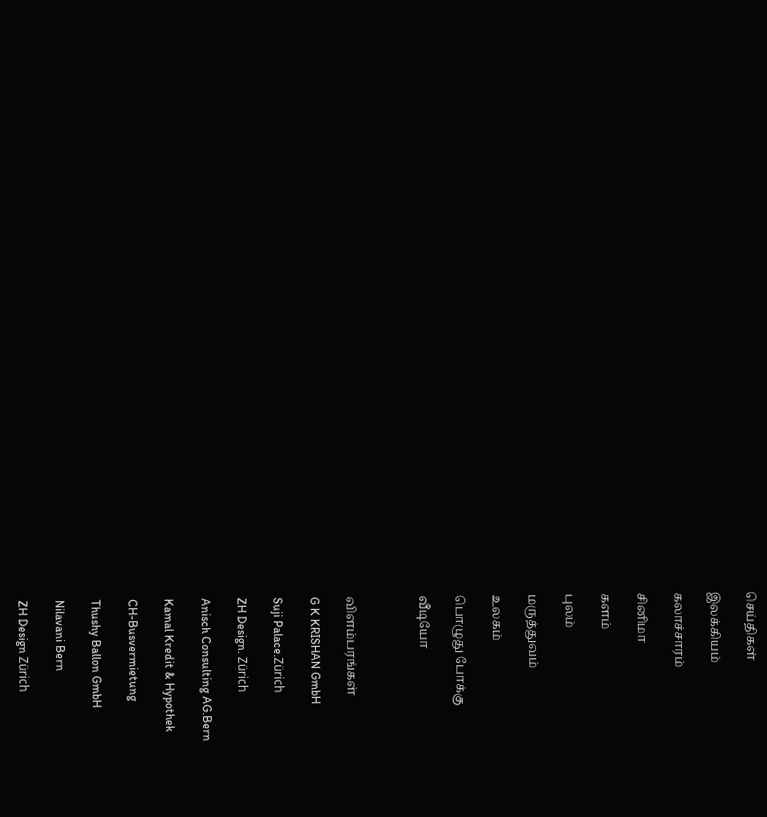செய்திகள்

இலக்கியம்

கலாச்சாரம்

சினிமா

களம்

புலம்

மருத்துவம்

உலகம்

பொழுது போக்கு

வீடியோ



விளம்பரங்கள்

G K KRISHAN GmbH

Suji Palace.Zürich

ZH Design. Zürich

Anisch Consulting AG.Bern

Kamal Kredit & Hypothek

CH-Busvermietung

Thushy Ballon GmbH

Nilavani Bern

ZH Design Zürich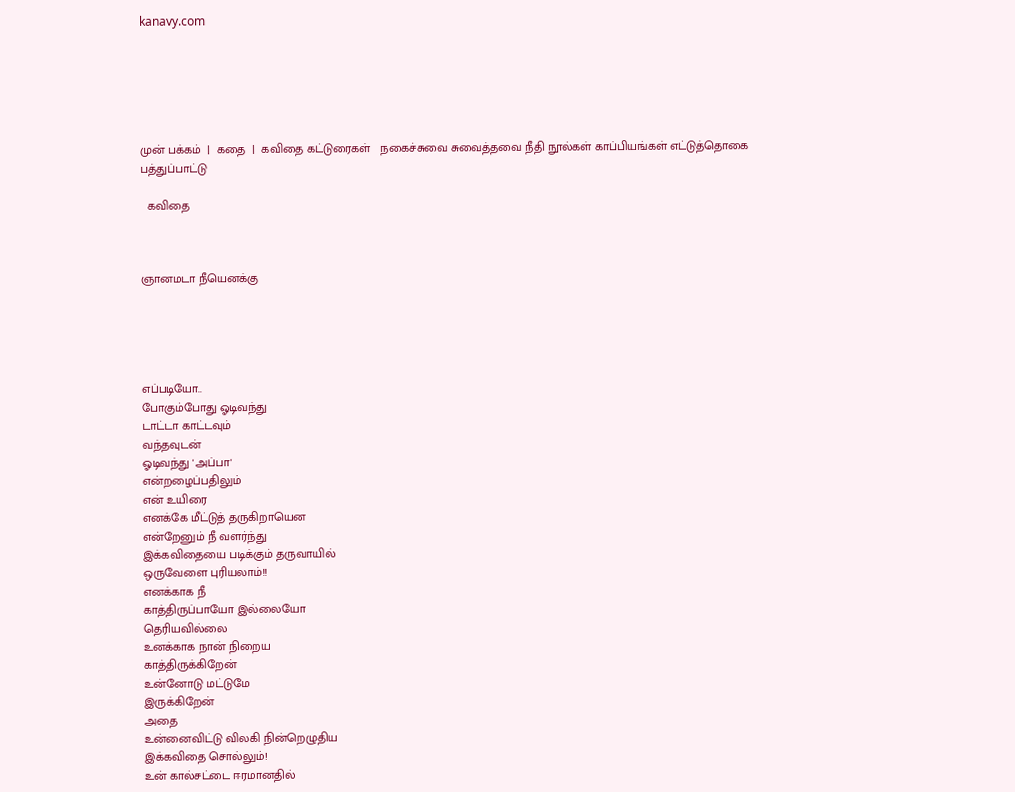kanavy.com






முன் பக்கம்  |  கதை  |  கவிதை கட்டுரைகள்   நகைச்சுவை சுவைத்தவை நீதி நூல்கள் காப்பியங்கள் எட்டுத்தொகை   பத்துப்பாட்டு

  கவிதை



ஞானமடா நீயெனக்கு





எப்படியோ..
போகும்போது ஓடிவந்து
டாட்டா காட்டவும்
வந்தவுடன்
ஓடிவந்து 'அப்பா'
என்றழைப்பதிலும்
என் உயிரை
எனக்கே மீட்டுத் தருகிறாயென
என்றேனும் நீ வளர்ந்து
இக்கவிதையை படிக்கும் தருவாயில்
ஒருவேளை புரியலாம்!!
எனக்காக நீ
காத்திருப்பாயோ இல்லையோ
தெரியவில்லை
உனக்காக நான் நிறைய
காத்திருக்கிறேன்
உன்னோடு மட்டுமே
இருக்கிறேன்
அதை
உன்னைவிட்டு விலகி நின்றெழுதிய
இக்கவிதை சொல்லும்!
உன் கால்சட்டை ஈரமானதில்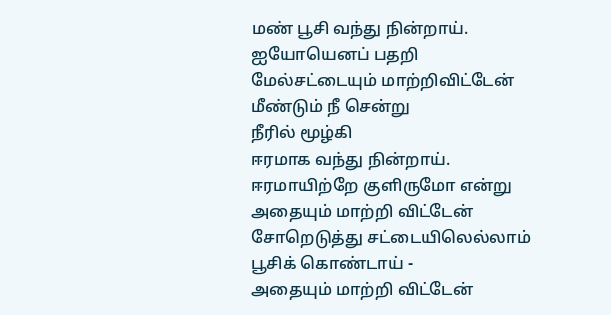மண் பூசி வந்து நின்றாய்.
ஐயோயெனப் பதறி
மேல்சட்டையும் மாற்றிவிட்டேன்
மீண்டும் நீ சென்று
நீரில் மூழ்கி
ஈரமாக வந்து நின்றாய்.
ஈரமாயிற்றே குளிருமோ என்று
அதையும் மாற்றி விட்டேன்
சோறெடுத்து சட்டையிலெல்லாம்
பூசிக் கொண்டாய் -
அதையும் மாற்றி விட்டேன்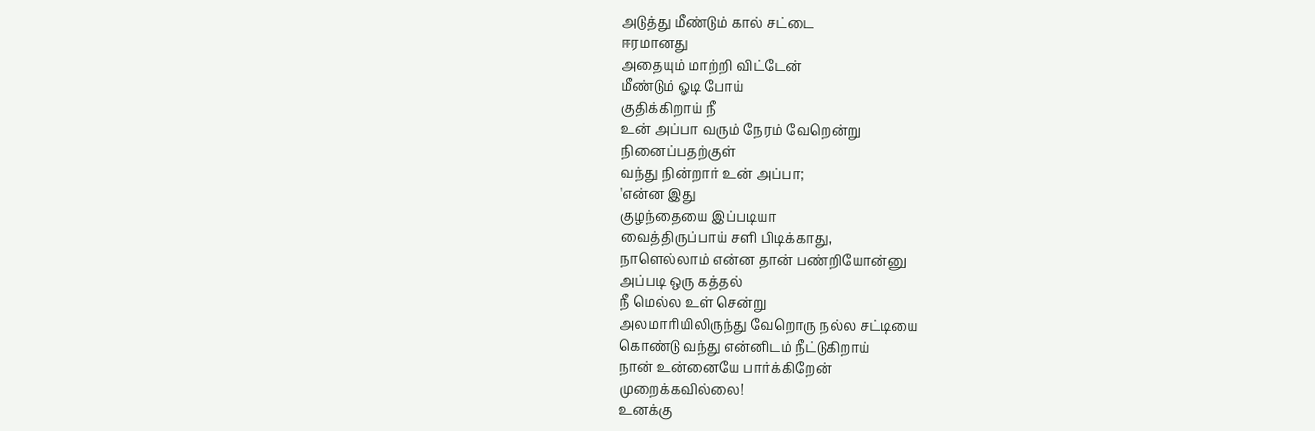அடுத்து மீண்டும் கால் சட்டை
ஈரமானது
அதையும் மாற்றி விட்டேன்
மீண்டும் ஓடி போய்
குதிக்கிறாய் நீ
உன் அப்பா வரும் நேரம் வேறென்று
நினைப்பதற்குள்
வந்து நின்றார் உன் அப்பா;
'என்ன இது
குழந்தையை இப்படியா
வைத்திருப்பாய் சளி பிடிக்காது,
நாளெல்லாம் என்ன தான் பண்றியோன்னு
அப்படி ஒரு கத்தல்
நீ மெல்ல உள் சென்று
அலமாரியிலிருந்து வேறொரு நல்ல சட்டியை
கொண்டு வந்து என்னிடம் நீட்டுகிறாய்
நான் உன்னையே பார்க்கிறேன்
முறைக்கவில்லை!
உனக்கு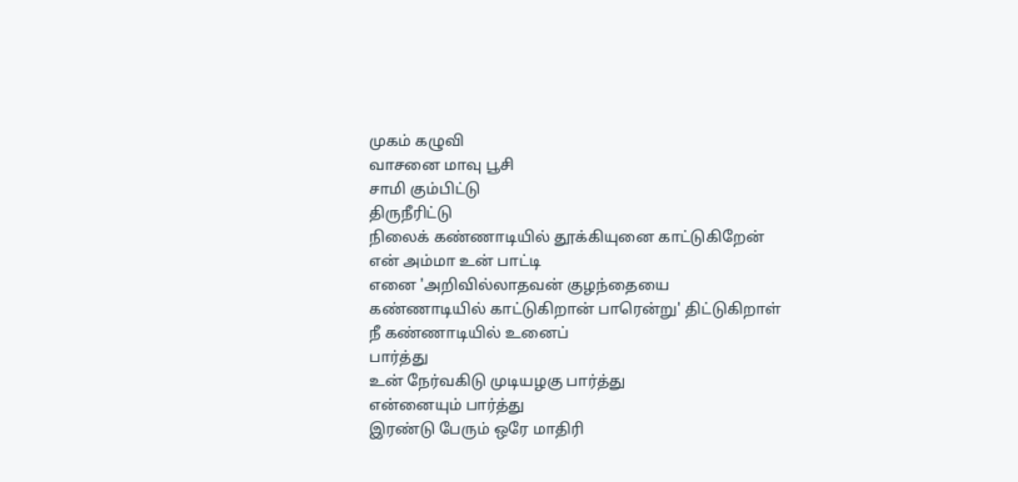முகம் கழுவி
வாசனை மாவு பூசி
சாமி கும்பிட்டு
திருநீரிட்டு
நிலைக் கண்ணாடியில் தூக்கியுனை காட்டுகிறேன்
என் அம்மா உன் பாட்டி
எனை 'அறிவில்லாதவன் குழந்தையை
கண்ணாடியில் காட்டுகிறான் பாரென்று' திட்டுகிறாள்
நீ கண்ணாடியில் உனைப்
பார்த்து
உன் நேர்வகிடு முடியழகு பார்த்து
என்னையும் பார்த்து
இரண்டு பேரும் ஒரே மாதிரி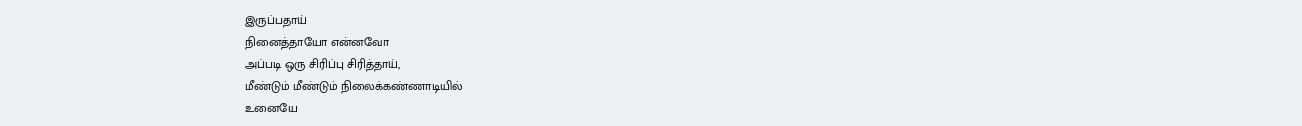இருப்பதாய்
நினைத்தாயோ என்னவோ
அப்படி ஒரு சிரிப்பு சிரித்தாய்,
மீண்டும் மீண்டும் நிலைக்கண்ணாடியில்
உனையே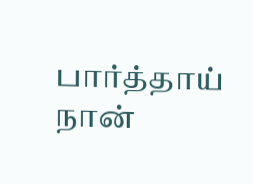பார்த்தாய்
நான்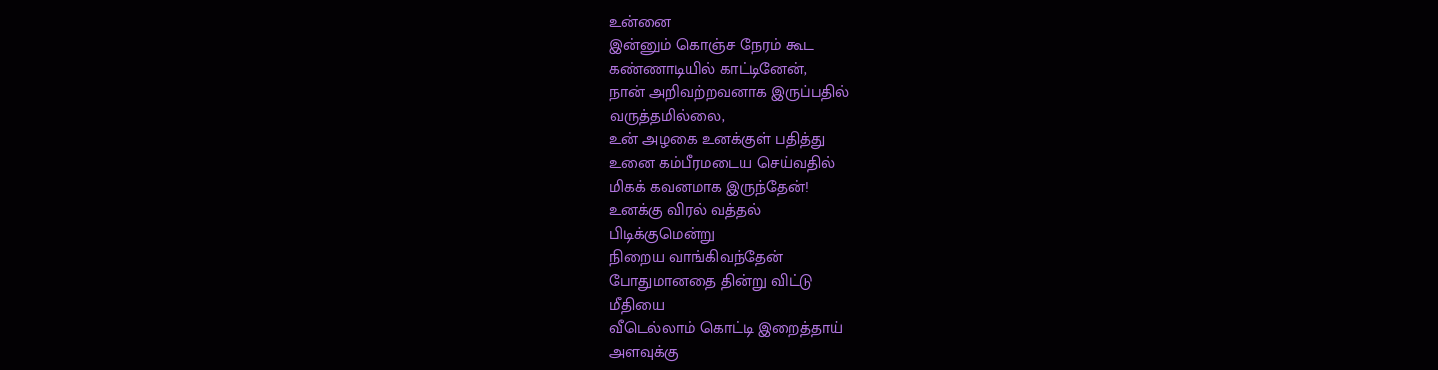உன்னை
இன்னும் கொஞ்ச நேரம் கூட
கண்ணாடியில் காட்டினேன்,
நான் அறிவற்றவனாக இருப்பதில்
வருத்தமில்லை,
உன் அழகை உனக்குள் பதித்து
உனை கம்பீரமடைய செய்வதில்
மிகக் கவனமாக இருந்தேன்!
உனக்கு விரல் வத்தல்
பிடிக்குமென்று
நிறைய வாங்கிவந்தேன்
போதுமானதை தின்று விட்டு
மீதியை
வீடெல்லாம் கொட்டி இறைத்தாய்
அளவுக்கு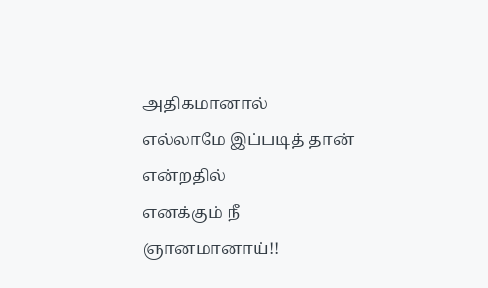அதிகமானால்
எல்லாமே இப்படித் தான்
என்றதில்
எனக்கும் நீ
ஞானமானாய்!!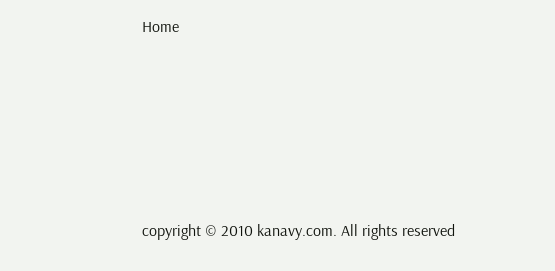Home






copyright © 2010 kanavy.com. All rights reserved